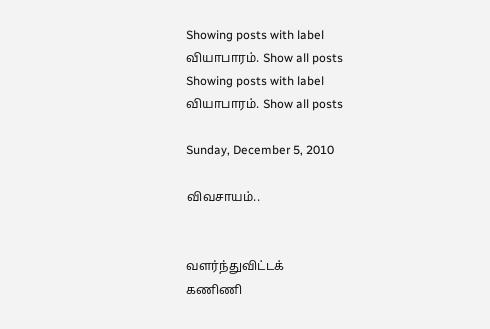Showing posts with label வியாபாரம். Show all posts
Showing posts with label வியாபாரம். Show all posts

Sunday, December 5, 2010

விவசாயம்..


வளர்ந்துவிட்டக்
கணிணி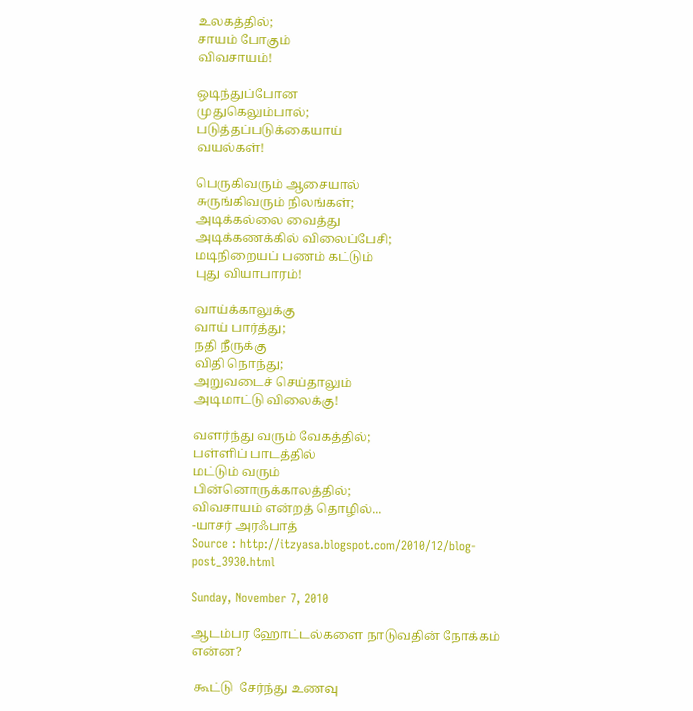உலகத்தில்;
சாயம் போகும்
விவசாயம்!

ஒடிந்துப்போன
முதுகெலும்பால்;
படுத்தப்படுக்கையாய்
வயல்கள்!

பெருகிவரும் ஆசையால்
சுருங்கிவரும் நிலங்கள்;
அடிக்கல்லை வைத்து
அடிக்கணக்கில் விலைப்பேசி;
மடிநிறையப் பணம் கட்டும்
புது வியாபாரம்!

வாய்க்காலுக்கு
வாய் பார்த்து;
நதி நீருக்கு
விதி நொந்து;
அறுவடைச் செய்தாலும்
அடிமாட்டு விலைக்கு!

வளர்ந்து வரும் வேகத்தில்;
பள்ளிப் பாடத்தில்
மட்டும் வரும்
பின்னொருக்காலத்தில்;
விவசாயம் என்றத் தொழில்...
-யாசர் அரஃபாத்
Source : http://itzyasa.blogspot.com/2010/12/blog-post_3930.html

Sunday, November 7, 2010

ஆடம்பர ஹோட்டல்களை நாடுவதின் நோக்கம் என்ன?

 கூட்டு  சேர்ந்து உணவு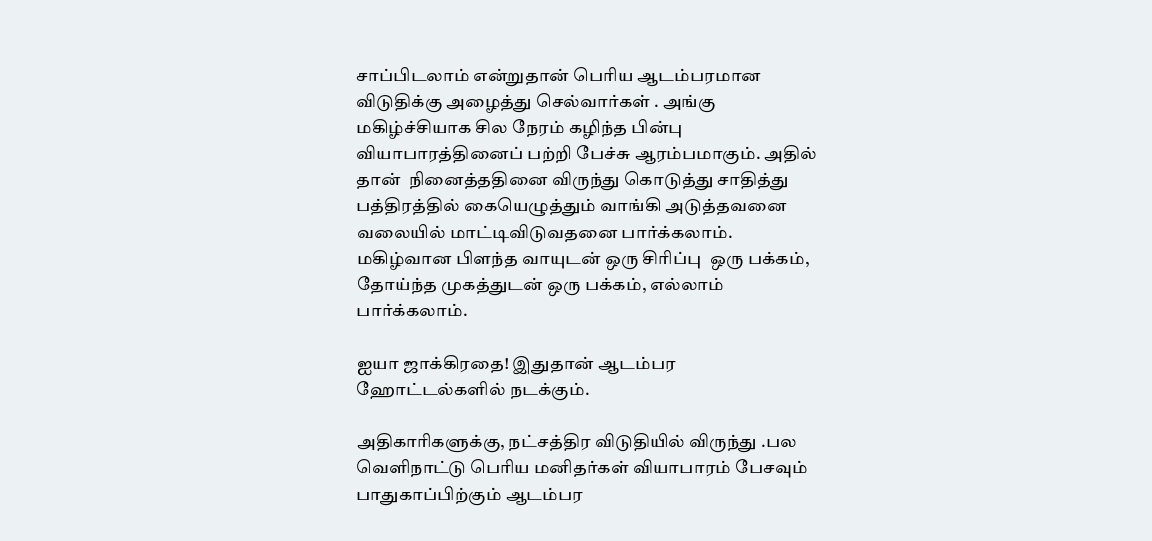சாப்பிடலாம் என்றுதான் பெரிய ஆடம்பரமான விடுதிக்கு அழைத்து செல்வார்கள் . அங்கு மகிழ்ச்சியாக சில நேரம் கழிந்த பின்பு வியாபாரத்தினைப் பற்றி பேச்சு ஆரம்பமாகும். அதில் தான்  நினைத்ததினை விருந்து கொடுத்து சாதித்து பத்திரத்தில் கையெழுத்தும் வாங்கி அடுத்தவனை வலையில் மாட்டிவிடுவதனை பார்க்கலாம். மகிழ்வான பிளந்த வாயுடன் ஒரு சிரிப்பு  ஒரு பக்கம்,   தோய்ந்த முகத்துடன் ஒரு பக்கம், எல்லாம் பார்க்கலாம்.

ஐயா ஜாக்கிரதை! இதுதான் ஆடம்பர ஹோட்டல்களில் நடக்கும்.

அதிகாரிகளுக்கு, நட்சத்திர விடுதியில் விருந்து .பல வெளிநாட்டு பெரிய மனிதர்கள் வியாபாரம் பேசவும் பாதுகாப்பிற்கும் ஆடம்பர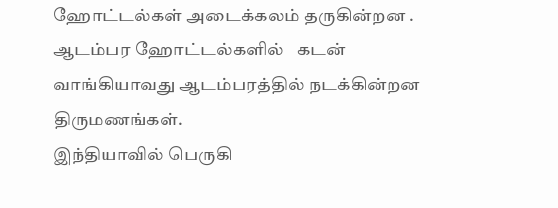ஹோட்டல்கள் அடைக்கலம் தருகின்றன .
ஆடம்பர ஹோட்டல்களில்   கடன் வாங்கியாவது ஆடம்பரத்தில் நடக்கின்றன திருமணங்கள்.
இந்தியாவில் பெருகி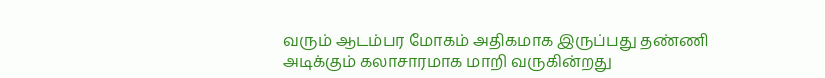வரும் ஆடம்பர மோகம் அதிகமாக இருப்பது தண்ணி அடிக்கும் கலாசாரமாக மாறி வருகின்றது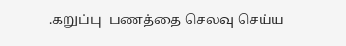.கறுப்பு  பணத்தை செலவு செய்ய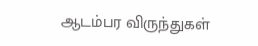ஆடம்பர விருந்துகள்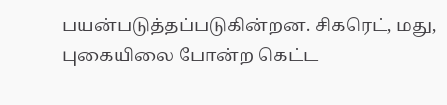பயன்படுத்தப்படுகின்றன. சிகரெட், மது, புகையிலை போன்ற கெட்ட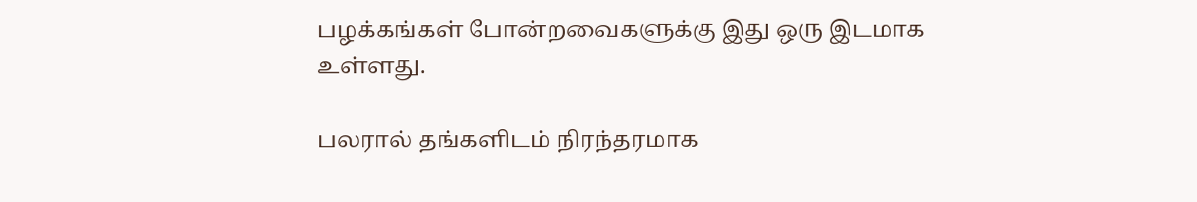பழக்கங்கள் போன்றவைகளுக்கு இது ஒரு இடமாக உள்ளது.

பலரால் தங்களிடம் நிரந்தரமாக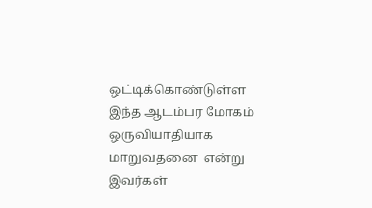ஒட்டிக்கொண்டுள்ள இந்த ஆடம்பர மோகம் ஒருவியாதியாக மாறுவதனை  என்று இவர்கள்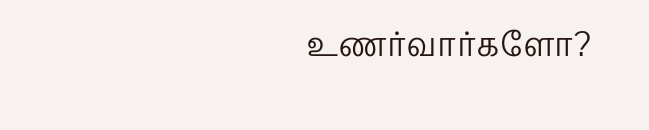உணர்வார்களோ?